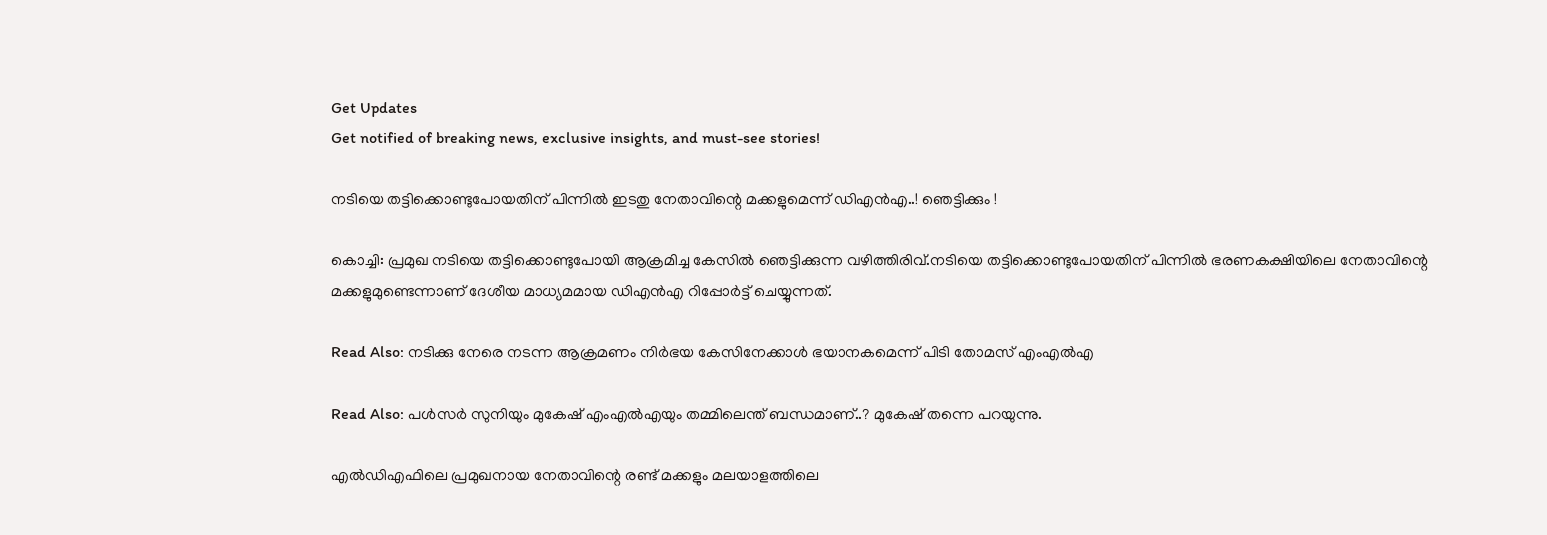Get Updates
Get notified of breaking news, exclusive insights, and must-see stories!

നടിയെ തട്ടിക്കൊണ്ടുപോയതിന് പിന്നില്‍ ഇടതു നേതാവിന്റെ മക്കളുമെന്ന് ഡിഎൻഎ..! ഞെട്ടിക്കും !

കൊച്ചി: പ്രമുഖ നടിയെ തട്ടിക്കൊണ്ടുപോയി ആക്രമിച്ച കേസില്‍ ഞെട്ടിക്കുന്ന വഴിത്തിരിവ്.നടിയെ തട്ടിക്കൊണ്ടുപോയതിന് പിന്നില്‍ ഭരണകക്ഷിയിലെ നേതാവിന്റെ മക്കളുമുണ്ടെന്നാണ് ദേശീയ മാധ്യമമായ ഡിഎന്‍എ റിപ്പോര്‍ട്ട് ചെയ്യുന്നത്.

Read Also: നടിക്കു നേരെ നടന്ന ആക്രമണം നിർഭയ കേസിനേക്കാൾ ഭയാനകമെന്ന് പിടി തോമസ് എംഎൽഎ

Read Also: പള്‍സര്‍ സുനിയും മുകേഷ് എംഎല്‍എയും തമ്മിലെന്ത് ബന്ധമാണ്..? മുകേഷ് തന്നെ പറയുന്നു.

എല്‍ഡിഎഫിലെ പ്രമുഖനായ നേതാവിന്റെ രണ്ട് മക്കളും മലയാളത്തിലെ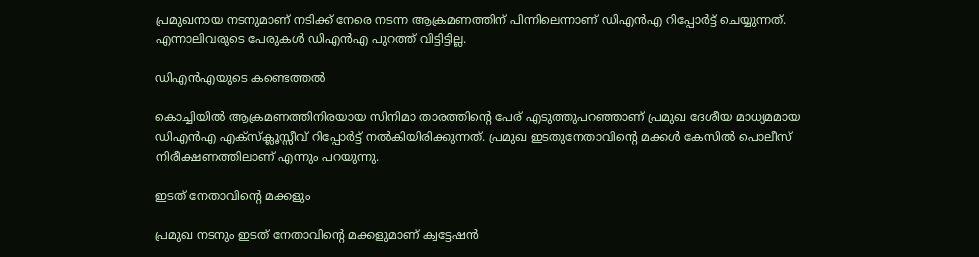പ്രമുഖനായ നടനുമാണ് നടിക്ക് നേരെ നടന്ന ആക്രമണത്തിന് പിന്നിലെന്നാണ് ഡിഎന്‍എ റിപ്പോര്‍ട്ട് ചെയ്യുന്നത്. എന്നാലിവരുടെ പേരുകള്‍ ഡിഎന്‍എ പുറത്ത് വിട്ടിട്ടില്ല.

ഡിഎൻഎയുടെ കണ്ടെത്തൽ

കൊച്ചിയില്‍ ആക്രമണത്തിനിരയായ സിനിമാ താരത്തിന്റെ പേര് എടുത്തുപറഞ്ഞാണ് പ്രമുഖ ദേശീയ മാധ്യമമായ ഡിഎന്‍എ എക്‌സ്‌ക്ലൂസ്സീവ് റിപ്പോര്‍ട്ട് നല്‍കിയിരിക്കുന്നത്. പ്രമുഖ ഇടതുനേതാവിന്റെ മക്കള്‍ കേസില്‍ പൊലീസ് നിരീക്ഷണത്തിലാണ് എന്നും പറയുന്നു.

ഇടത് നേതാവിന്റെ മക്കളും

പ്രമുഖ നടനും ഇടത് നേതാവിന്റെ മക്കളുമാണ് ക്വട്ടേഷന്‍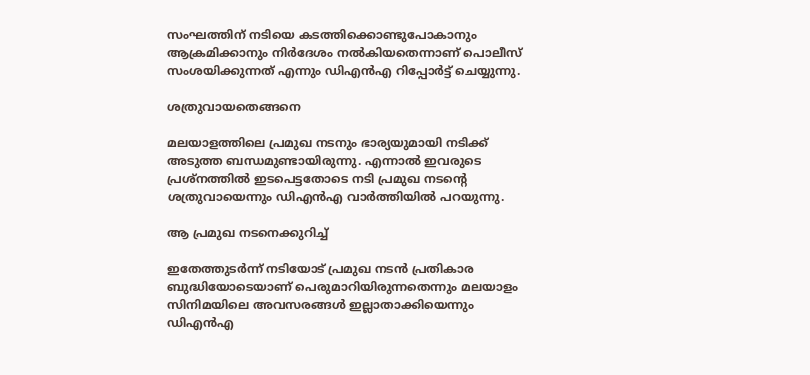സംഘത്തിന് നടിയെ കടത്തിക്കൊണ്ടുപോകാനും ആക്രമിക്കാനും നിര്‍ദേശം നല്‍കിയതെന്നാണ് പൊലീസ് സംശയിക്കുന്നത് എന്നും ഡിഎന്‍എ റിപ്പോര്‍ട്ട് ചെയ്യുന്നു.

ശത്രുവായതെങ്ങനെ

മലയാളത്തിലെ പ്രമുഖ നടനും ഭാര്യയുമായി നടിക്ക് അടുത്ത ബന്ധമുണ്ടായിരുന്നു. എന്നാല്‍ ഇവരുടെ പ്രശ്‌നത്തില്‍ ഇടപെട്ടതോടെ നടി പ്രമുഖ നടന്റെ ശത്രുവായെന്നും ഡിഎന്‍എ വാര്‍ത്തിയില്‍ പറയുന്നു.

ആ പ്രമുഖ നടനെക്കുറിച്ച്

ഇതേത്തുടര്‍ന്ന് നടിയോട് പ്രമുഖ നടന്‍ പ്രതികാര ബുദ്ധിയോടെയാണ് പെരുമാറിയിരുന്നതെന്നും മലയാളം സിനിമയിലെ അവസരങ്ങള്‍ ഇല്ലാതാക്കിയെന്നും ഡിഎന്‍എ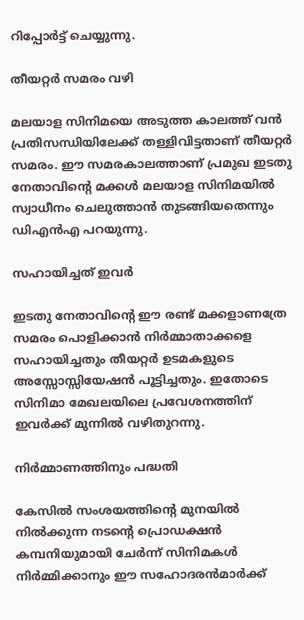റിപ്പോര്‍ട്ട് ചെയ്യുന്നു.

തീയറ്റർ സമരം വഴി

മലയാള സിനിമയെ അടുത്ത കാലത്ത് വന്‍ പ്രതിസന്ധിയിലേക്ക് തള്ളിവിട്ടതാണ് തീയറ്റര്‍ സമരം. ഈ സമരകാലത്താണ് പ്രമുഖ ഇടതു നേതാവിന്റെ മക്കള്‍ മലയാള സിനിമയില്‍ സ്വാധീനം ചെലുത്താന്‍ തുടങ്ങിയതെന്നും ഡിഎന്‍എ പറയുന്നു.

സഹായിച്ചത് ഇവർ

ഇടതു നേതാവിന്റെ ഈ രണ്ട് മക്കളാണത്രേ സമരം പൊളിക്കാന്‍ നിര്‍മ്മാതാക്കളെ സഹായിച്ചതും തീയറ്റര്‍ ഉടമകളുടെ അസ്സോസ്സിയേഷന്‍ പൂട്ടിച്ചതും. ഇതോടെ സിനിമാ മേഖലയിലെ പ്രവേശനത്തിന് ഇവര്‍ക്ക് മുന്നിൽ വഴിതുറന്നു.

നിർമ്മാണത്തിനും പദ്ധതി

കേസില്‍ സംശയത്തിന്റെ മുനയില്‍ നില്‍ക്കുന്ന നടന്റെ പ്രൊഡക്ഷന്‍ കമ്പനിയുമായി ചേര്‍ന്ന് സിനിമകള്‍ നിര്‍മ്മിക്കാനും ഈ സഹോദരന്‍മാര്‍ക്ക്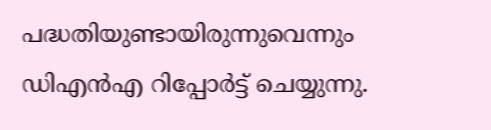പദ്ധതിയുണ്ടായിരുന്നുവെന്നും ഡിഎന്‍എ റിപ്പോര്‍ട്ട് ചെയ്യുന്നു.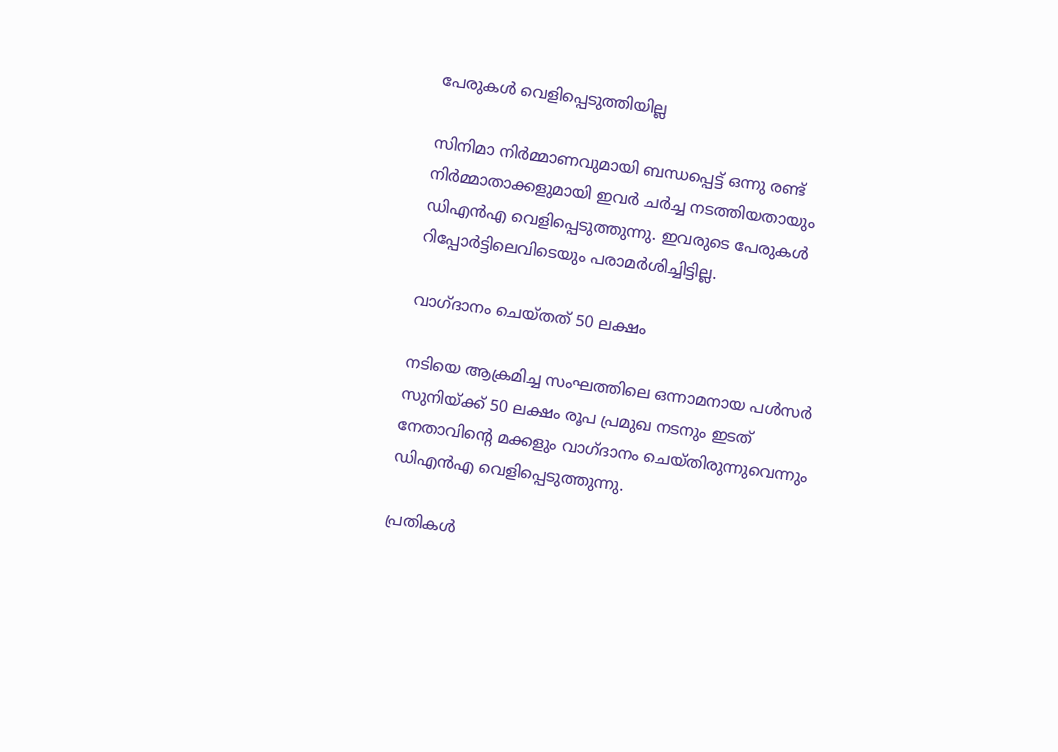പേരുകൾ വെളിപ്പെടുത്തിയില്ല

സിനിമാ നിര്‍മ്മാണവുമായി ബന്ധപ്പെട്ട് ഒന്നു രണ്ട് നിര്‍മ്മാതാക്കളുമായി ഇവര്‍ ചര്‍ച്ച നടത്തിയതായും ഡിഎന്‍എ വെളിപ്പെടുത്തുന്നു. ഇവരുടെ പേരുകള്‍ റിപ്പോര്‍ട്ടിലെവിടെയും പരാമര്‍ശിച്ചിട്ടില്ല.

വാഗ്ദാനം ചെയ്തത് 50 ലക്ഷം

നടിയെ ആക്രമിച്ച സംഘത്തിലെ ഒന്നാമനായ പള്‍സര്‍ സുനിയ്ക്ക് 50 ലക്ഷം രൂപ പ്രമുഖ നടനും ഇടത് നേതാവിന്റെ മക്കളും വാഗ്ദാനം ചെയ്തിരുന്നുവെന്നും ഡിഎന്‍എ വെളിപ്പെടുത്തുന്നു.

പ്രതികൾ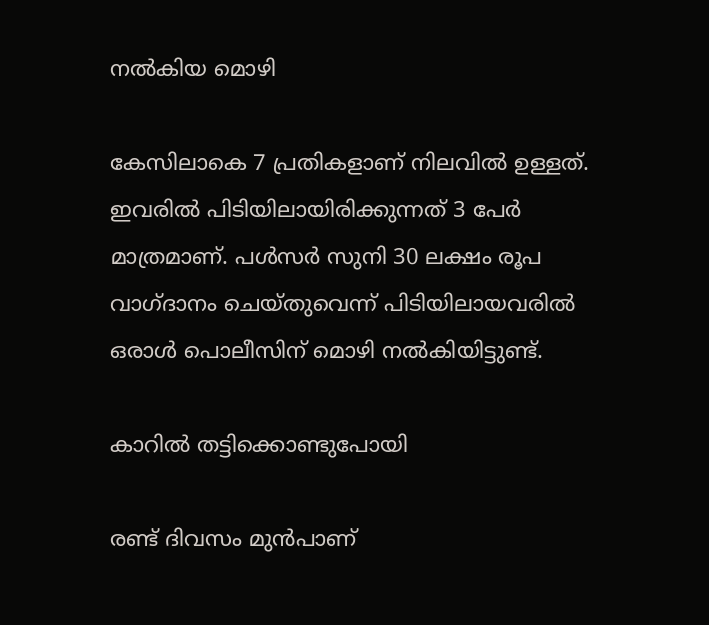നൽകിയ മൊഴി

കേസിലാകെ 7 പ്രതികളാണ് നിലവില്‍ ഉള്ളത്. ഇവരില്‍ പിടിയിലായിരിക്കുന്നത് 3 പേര്‍ മാത്രമാണ്. പള്‍സര്‍ സുനി 30 ലക്ഷം രൂപ വാഗ്ദാനം ചെയ്തുവെന്ന് പിടിയിലായവരില്‍ ഒരാള്‍ പൊലീസിന് മൊഴി നല്‍കിയിട്ടുണ്ട്.

കാറിൽ തട്ടിക്കൊണ്ടുപോയി

രണ്ട് ദിവസം മുന്‍പാണ്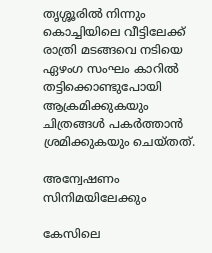തൃശ്ശൂരില്‍ നിന്നും കൊച്ചിയിലെ വീട്ടിലേക്ക് രാത്രി മടങ്ങവെ നടിയെ ഏഴംഗ സംഘം കാറില്‍ തട്ടിക്കൊണ്ടുപോയി ആക്രമിക്കുകയും ചിത്രങ്ങള്‍ പകര്‍ത്താന്‍ ശ്രമിക്കുകയും ചെയ്തത്.

അന്വേഷണം സിനിമയിലേക്കും

കേസിലെ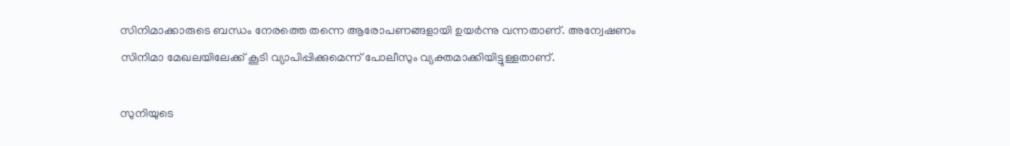സിനിമാക്കാരുടെ ബന്ധം നേരത്തെ തന്നെ ആരോപണങ്ങളായി ഉയര്‍ന്നു വന്നതാണ്. അന്വേഷണം സിനിമാ മേഖലയിലേക്ക് കൂടി വ്യാപിപ്പിക്കുമെന്ന് പോലീസും വ്യക്തമാക്കിയിട്ടുള്ളതാണ്.

സുനിയുടെ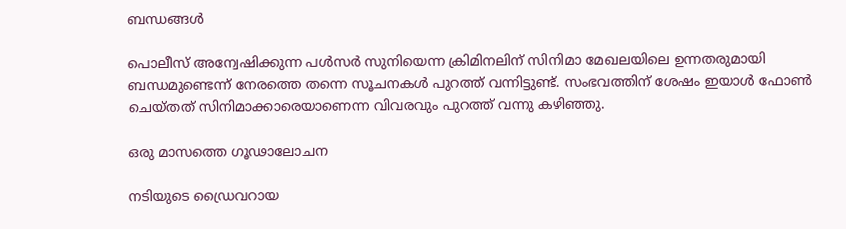ബന്ധങ്ങൾ

പൊലീസ് അന്വേഷിക്കുന്ന പള്‍സര്‍ സുനിയെന്ന ക്രിമിനലിന് സിനിമാ മേഖലയിലെ ഉന്നതരുമായി ബന്ധമുണ്ടെന്ന് നേരത്തെ തന്നെ സൂചനകള്‍ പുറത്ത് വന്നിട്ടുണ്ട്. സംഭവത്തിന് ശേഷം ഇയാള്‍ ഫോണ്‍ ചെയ്തത് സിനിമാക്കാരെയാണെന്ന വിവരവും പുറത്ത് വന്നു കഴിഞ്ഞു.

ഒരു മാസത്തെ ഗൂഢാലോചന

നടിയുടെ ഡ്രൈവറായ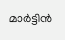മാര്‍ട്ടിന്‍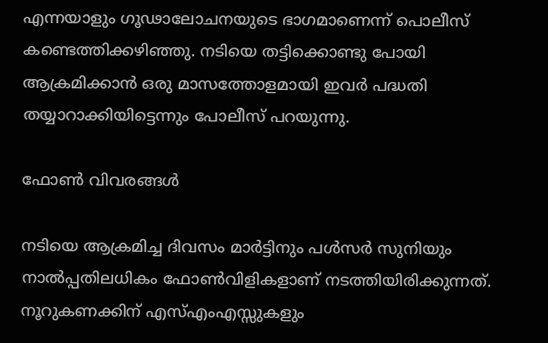എന്നയാളും ഗൂഢാലോചനയുടെ ഭാഗമാണെന്ന് പൊലീസ് കണ്ടെത്തിക്കഴിഞ്ഞു. നടിയെ തട്ടിക്കൊണ്ടു പോയി ആക്രമിക്കാന്‍ ഒരു മാസത്തോളമായി ഇവര്‍ പദ്ധതി തയ്യാറാക്കിയിട്ടെന്നും പോലീസ് പറയുന്നു.

ഫോൺ വിവരങ്ങൾ

നടിയെ ആക്രമിച്ച ദിവസം മാര്‍ട്ടിനും പള്‍സര്‍ സുനിയും നാല്‍പ്പതിലധികം ഫോണ്‍വിളികളാണ് നടത്തിയിരിക്കുന്നത്. നൂറുകണക്കിന് എസ്എംഎസ്സുകളും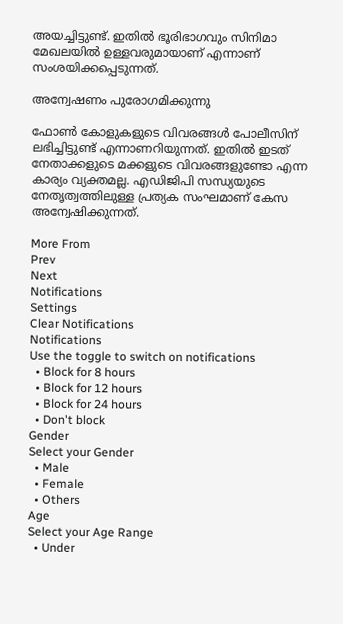അയച്ചിട്ടുണ്ട്. ഇതില്‍ ഭൂരിഭാഗവും സിനിമാ മേഖലയില്‍ ഉള്ളവരുമായാണ് എന്നാണ് സംശയിക്കപ്പെടുന്നത്.

അന്വേഷണം പുരോഗമിക്കുന്നു

ഫോണ്‍ കോളുകളുടെ വിവരങ്ങള്‍ പോലീസിന് ലഭിച്ചിട്ടുണ്ട് എന്നാണറിയുന്നത്. ഇതില്‍ ഇടത് നേതാക്കളുടെ മക്കളുടെ വിവരങ്ങളുണ്ടോ എന്ന കാര്യം വ്യക്തമല്ല. എഡിജിപി സന്ധ്യയുടെ നേതൃത്വത്തിലുള്ള പ്രത്യക സംഘമാണ് കേസ അന്വേഷിക്കുന്നത്.

More From
Prev
Next
Notifications
Settings
Clear Notifications
Notifications
Use the toggle to switch on notifications
  • Block for 8 hours
  • Block for 12 hours
  • Block for 24 hours
  • Don't block
Gender
Select your Gender
  • Male
  • Female
  • Others
Age
Select your Age Range
  • Under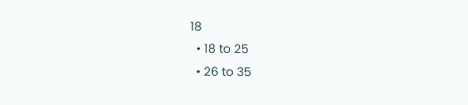18
  • 18 to 25
  • 26 to 35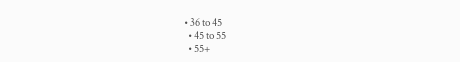• 36 to 45
  • 45 to 55
  • 55+